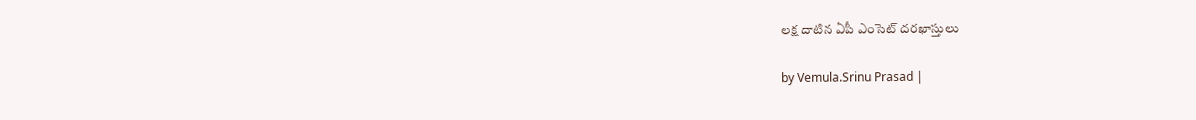లక్ష దాటిన ఏపీ ఎంసెట్ దరఖాస్తులు

by Vemula.Srinu Prasad |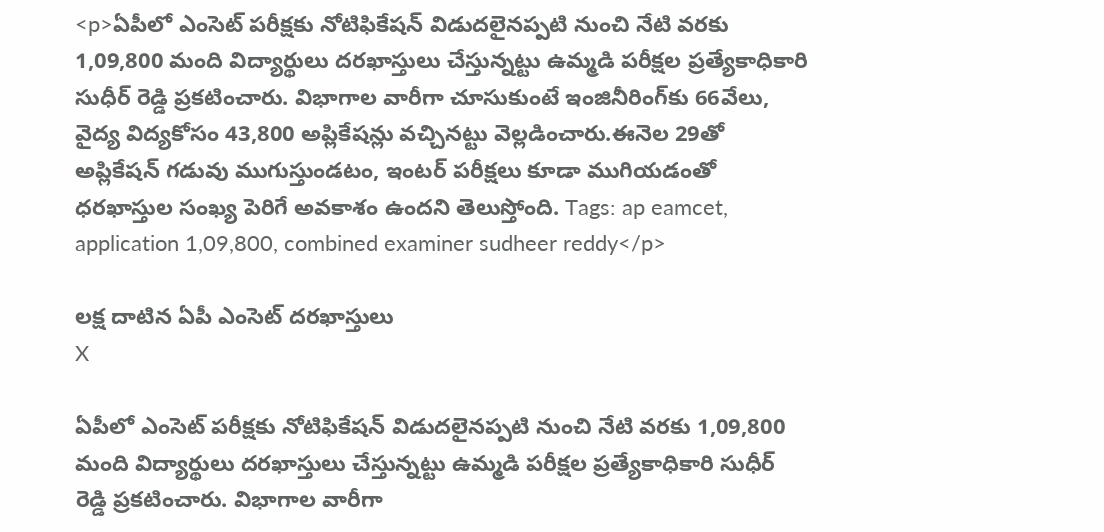<p>ఏపీలో ఎంసెట్ పరీక్షకు నోటిఫికేషన్ విడుదలైనప్పటి నుంచి నేటి వరకు 1,09,800 మంది విద్యార్థులు దరఖాస్తులు చేస్తున్నట్టు ఉమ్మడి పరీక్షల ప్రత్యేకాధికారి సుధీర్ రెడ్డి ప్రకటించారు. విభాగాల వారీగా చూసుకుంటే ఇంజినీరింగ్‌కు 66వేలు, వైద్య విద్యకోసం 43,800 అప్లికేషన్లు వచ్చినట్టు వెల్లడించారు.ఈనెల 29తో అప్లికేషన్ గడువు ముగుస్తుండటం, ఇంటర్ పరీక్షలు కూడా ముగియడంతో ధరఖాస్తుల సంఖ్య పెరిగే అవకాశం ఉందని తెలుస్తోంది. Tags: ap eamcet, application 1,09,800, combined examiner sudheer reddy</p>

లక్ష దాటిన ఏపీ ఎంసెట్ దరఖాస్తులు
X

ఏపీలో ఎంసెట్ పరీక్షకు నోటిఫికేషన్ విడుదలైనప్పటి నుంచి నేటి వరకు 1,09,800 మంది విద్యార్థులు దరఖాస్తులు చేస్తున్నట్టు ఉమ్మడి పరీక్షల ప్రత్యేకాధికారి సుధీర్ రెడ్డి ప్రకటించారు. విభాగాల వారీగా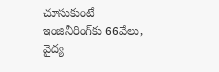చూసుకుంటే ఇంజినీరింగ్‌కు 66వేలు, వైద్య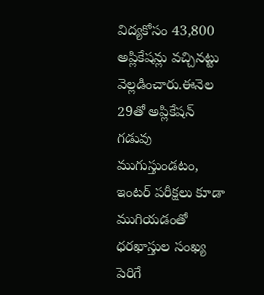విద్యకోసం 43,800 అప్లికేషన్లు వచ్చినట్టు వెల్లడించారు.ఈనెల 29తో అప్లికేషన్ గడువు ముగుస్తుండటం, ఇంటర్ పరీక్షలు కూడా ముగియడంతో ధరఖాస్తుల సంఖ్య పెరిగే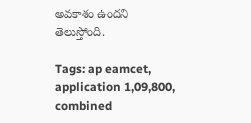అవకాశం ఉందని తెలుస్తోంది.

Tags: ap eamcet, application 1,09,800, combined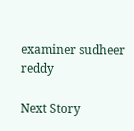examiner sudheer reddy

Next Story